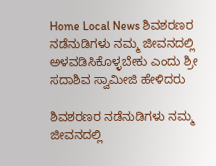Home Local News ಶಿವಶರಣರ ನಡೆನುಡಿಗಳು ನಮ್ಮ ಜೀವನದಲ್ಲಿ ಅಳವಡಿಸಿಕೊಳ್ಳಬೇಕು ಎಂದು ಶ್ರೀ ಸದಾಶಿವ ಸ್ವಾಮೀಜಿ ಹೇಳಿದರು

ಶಿವಶರಣರ ನಡೆನುಡಿಗಳು ನಮ್ಮ ಜೀವನದಲ್ಲಿ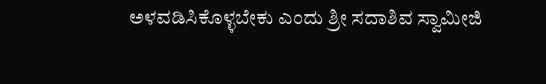ಅಳವಡಿಸಿಕೊಳ್ಳಬೇಕು ಎಂದು ಶ್ರೀ ಸದಾಶಿವ ಸ್ವಾಮೀಜಿ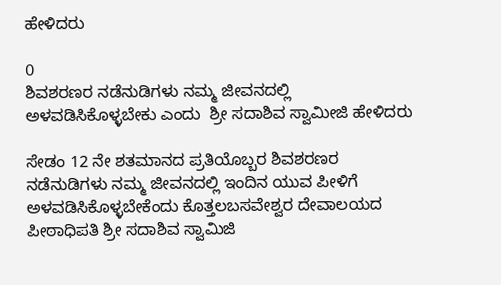ಹೇಳಿದರು

0
ಶಿವಶರಣರ ನಡೆನುಡಿಗಳು ನಮ್ಮ ಜೀವನದಲ್ಲಿ ಅಳವಡಿಸಿಕೊಳ್ಳಬೇಕು ಎಂದು  ಶ್ರೀ ಸದಾಶಿವ ಸ್ವಾಮೀಜಿ ಹೇಳಿದರು

ಸೇಡಂ 12 ನೇ ಶತಮಾನದ ಪ್ರತಿಯೊಬ್ಬರ ಶಿವಶರಣರ ನಡೆನುಡಿಗಳು ನಮ್ಮ ಜೀವನದಲ್ಲಿ ಇಂದಿನ ಯುವ ಪೀಳಿಗೆ ಅಳವಡಿಸಿಕೊಳ್ಳಬೇಕೆಂದು ಕೊತ್ತಲಬಸವೇಶ್ವರ ದೇವಾಲಯದ ಪೀಠಾಧಿಪತಿ ಶ್ರೀ ಸದಾಶಿವ ಸ್ವಾಮಿಜಿ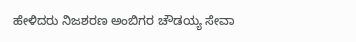ಹೇಳಿದರು ನಿಜಶರಣ ಅಂಬಿಗರ ಚೌಡಯ್ಯ ಸೇವಾ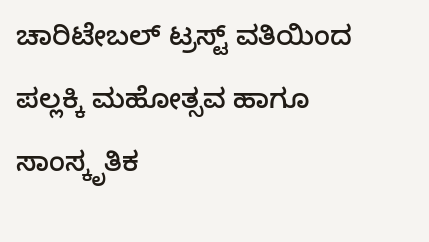ಚಾರಿಟೇಬಲ್ ಟ್ರಸ್ಟ್ ವತಿಯಿಂದ ಪಲ್ಲಕ್ಕಿ ಮಹೋತ್ಸವ ಹಾಗೂ ಸಾಂಸ್ಕೃತಿಕ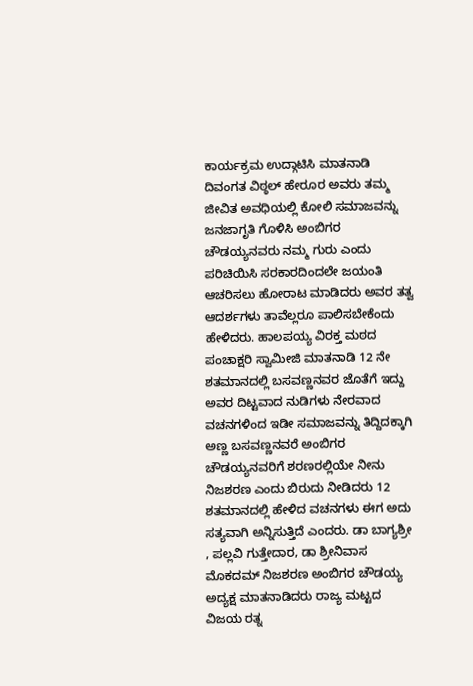ಕಾರ್ಯಕ್ರಮ ಉದ್ಗಾಟಿಸಿ ಮಾತನಾಡಿ ದಿವಂಗತ ವಿಠ್ಠಲ್ ಹೇರೂರ ಅವರು ತಮ್ಮ ಜೀವಿತ ಅವಧಿಯಲ್ಲಿ ಕೋಲಿ ಸಮಾಜವನ್ನು ಜನಜಾಗೃತಿ ಗೊಳಿಸಿ ಅಂಬಿಗರ ಚೌಡಯ್ಯನವರು ನಮ್ಮ ಗುರು ಎಂದು ಪರಿಚಿಯಿಸಿ ಸರಕಾರದಿಂದಲೇ ಜಯಂತಿ ಆಚರಿಸಲು ಹೋರಾಟ ಮಾಡಿದರು ಅವರ ತತ್ವ ಆದರ್ಶಗಳು ತಾವೆಲ್ಲರೂ ಪಾಲಿಸಬೇಕೆಂದು ಹೇಳಿದರು. ಹಾಲಪಯ್ಯ ವಿರಕ್ತ ಮಠದ ಪಂಚಾಕ್ಷರಿ ಸ್ವಾಮೀಜಿ ಮಾತನಾಡಿ 12 ನೇ ಶತಮಾನದಲ್ಲಿ ಬಸವಣ್ಣನವರ ಜೊತೆಗೆ ಇದ್ದು ಅವರ ದಿಟ್ಟವಾದ ನುಡಿಗಳು ನೇರವಾದ ವಚನಗಳಿಂದ ಇಡೀ ಸಮಾಜವನ್ನು ತಿದ್ದಿದಕ್ಕಾಗಿ ಅಣ್ಣ ಬಸವಣ್ಣನವರೆ ಅಂಬಿಗರ ಚೌಡಯ್ಯನವರಿಗೆ ಶರಣರಲ್ಲಿಯೇ ನೀನು ನಿಜಶರಣ ಎಂದು ಬಿರುದು ನೀಡಿದರು 12 ಶತಮಾನದಲ್ಲಿ ಹೇಳಿದ ವಚನಗಳು ಈಗ ಅದು ಸತ್ಯವಾಗಿ ಅನ್ನಿಸುತ್ತಿದೆ ಎಂದರು. ಡಾ ಬಾಗ್ಯಶ್ರೀ , ಪಲ್ಲವಿ ಗುತ್ತೇದಾರ, ಡಾ ಶ್ರೀನಿವಾಸ ಮೊಕದಮ್ ನಿಜಶರಣ ಅಂಬಿಗರ ಚೌಡಯ್ಯ ಅದ್ಯಕ್ಷ ಮಾತನಾಡಿದರು ರಾಜ್ಯ ಮಟ್ಟದ ವಿಜಯ ರತ್ನ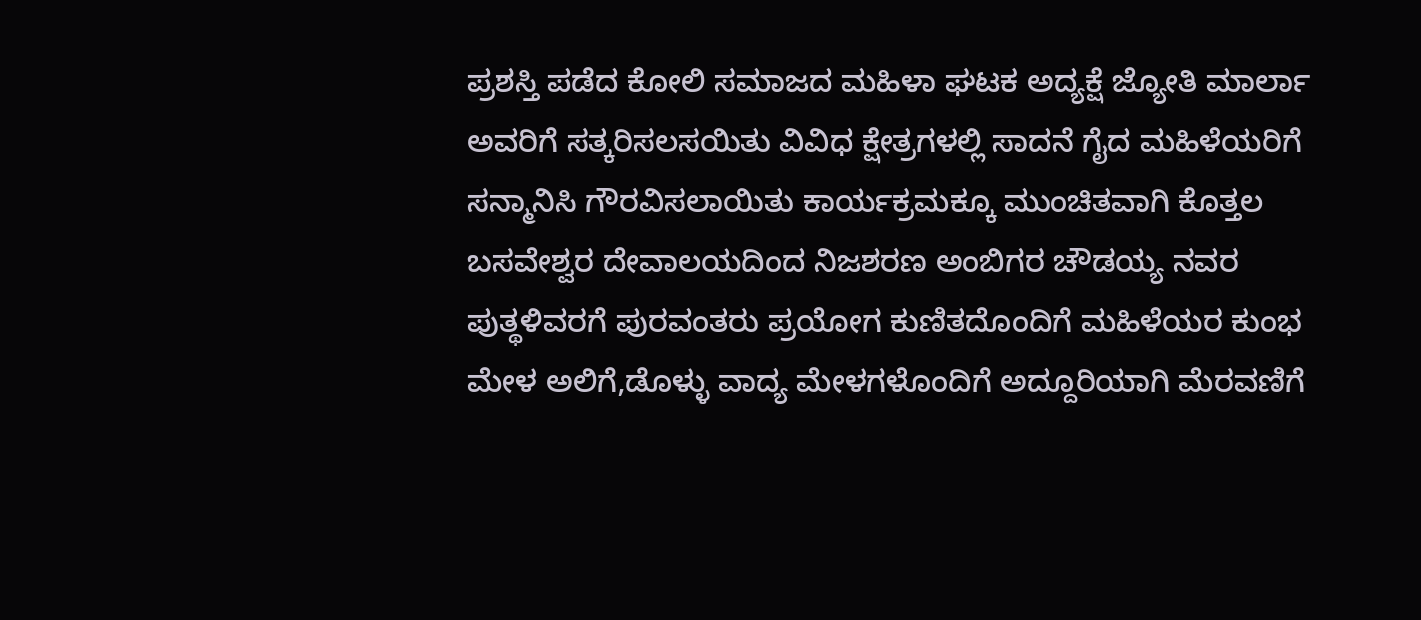ಪ್ರಶಸ್ತಿ ಪಡೆದ ಕೋಲಿ ಸಮಾಜದ ಮಹಿಳಾ ಘಟಕ ಅದ್ಯಕ್ಷೆ ಜ್ಯೋತಿ ಮಾರ್ಲಾ ಅವರಿಗೆ ಸತ್ಕರಿಸಲಸಯಿತು ವಿವಿಧ ಕ್ಷೇತ್ರಗಳಲ್ಲಿ ಸಾದನೆ ಗೈದ ಮಹಿಳೆಯರಿಗೆ ಸನ್ಮಾನಿಸಿ ಗೌರವಿಸಲಾಯಿತು ಕಾರ್ಯಕ್ರಮಕ್ಕೂ ಮುಂಚಿತವಾಗಿ ಕೊತ್ತಲ ಬಸವೇಶ್ವರ ದೇವಾಲಯದಿಂದ ನಿಜಶರಣ ಅಂಬಿಗರ ಚೌಡಯ್ಯ ನವರ ಪುತ್ಥಳಿವರಗೆ ಪುರವಂತರು ಪ್ರಯೋಗ ಕುಣಿತದೊಂದಿಗೆ ಮಹಿಳೆಯರ ಕುಂಭ ಮೇಳ ಅಲಿಗೆ,ಡೊಳ್ಳು ವಾದ್ಯ ಮೇಳಗಳೊಂದಿಗೆ ಅದ್ದೂರಿಯಾಗಿ ಮೆರವಣಿಗೆ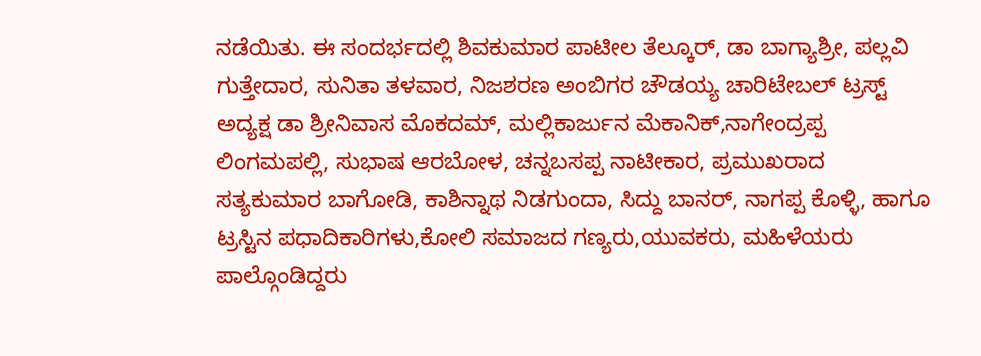ನಡೆಯಿತು. ಈ ಸಂದರ್ಭದಲ್ಲಿ ಶಿವಕುಮಾರ ಪಾಟೀಲ ತೆಲ್ಕೂರ್, ಡಾ ಬಾಗ್ಯಾಶ್ರೀ, ಪಲ್ಲವಿ ಗುತ್ತೇದಾರ, ಸುನಿತಾ ತಳವಾರ, ನಿಜಶರಣ ಅಂಬಿಗರ ಚೌಡಯ್ಯ ಚಾರಿಟೇಬಲ್ ಟ್ರಸ್ಟ್ ಅದ್ಯಕ್ಷ ಡಾ ಶ್ರೀನಿವಾಸ ಮೊಕದಮ್, ಮಲ್ಲಿಕಾರ್ಜುನ ಮೆಕಾನಿಕ್,ನಾಗೇಂದ್ರಪ್ಪ ಲಿಂಗಮಪಲ್ಲಿ, ಸುಭಾಷ ಆರಬೋಳ, ಚನ್ನಬಸಪ್ಪ ನಾಟೀಕಾರ, ಪ್ರಮುಖರಾದ ಸತ್ಯಕುಮಾರ ಬಾಗೋಡಿ, ಕಾಶಿನ್ನಾಥ ನಿಡಗುಂದಾ, ಸಿದ್ದು ಬಾನರ್, ನಾಗಪ್ಪ ಕೊಳ್ಳಿ, ಹಾಗೂ ಟ್ರಸ್ಟಿನ ಪಧಾದಿಕಾರಿಗಳು,ಕೋಲಿ ಸಮಾಜದ ಗಣ್ಯರು,ಯುವಕರು, ಮಹಿಳೆಯರು ಪಾಲ್ಗೊಂಡಿದ್ದರು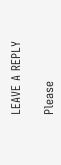LEAVE A REPLY

Please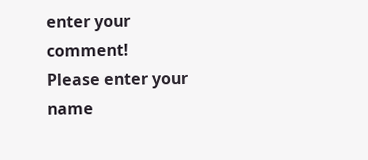enter your comment!
Please enter your name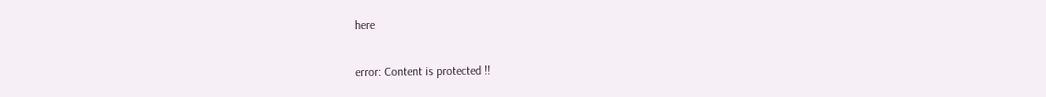here

error: Content is protected !!